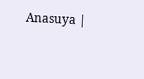Anasuya |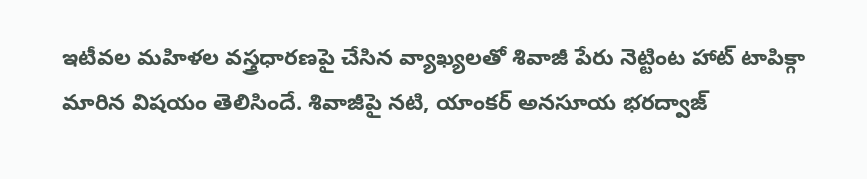ఇటీవల మహిళల వస్త్రధారణపై చేసిన వ్యాఖ్యలతో శివాజీ పేరు నెట్టింట హాట్ టాపిక్గా మారిన విషయం తెలిసిందే. శివాజీపై నటి, యాంకర్ అనసూయ భరద్వాజ్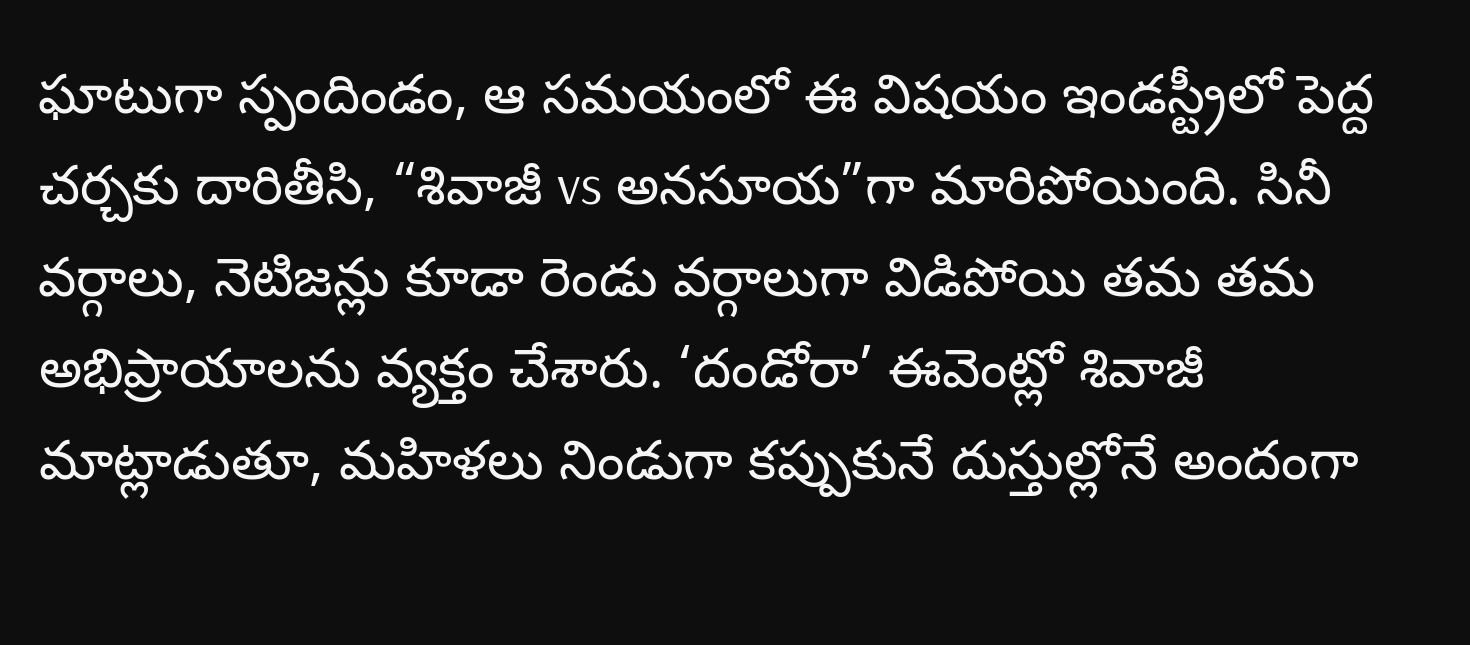ఘాటుగా స్పందిండం, ఆ సమయంలో ఈ విషయం ఇండస్ట్రీలో పెద్ద చర్చకు దారితీసి, “శివాజీ vs అనసూయ”గా మారిపోయింది. సినీ వర్గాలు, నెటిజన్లు కూడా రెండు వర్గాలుగా విడిపోయి తమ తమ అభిప్రాయాలను వ్యక్తం చేశారు. ‘దండోరా’ ఈవెంట్లో శివాజీ మాట్లాడుతూ, మహిళలు నిండుగా కప్పుకునే దుస్తుల్లోనే అందంగా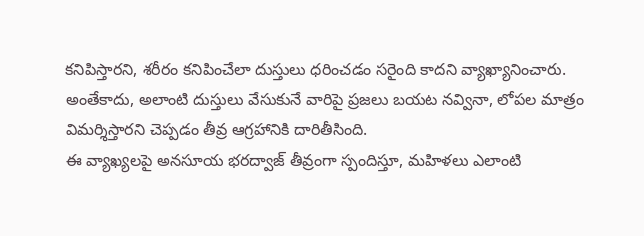కనిపిస్తారని, శరీరం కనిపించేలా దుస్తులు ధరించడం సరైంది కాదని వ్యాఖ్యానించారు. అంతేకాదు, అలాంటి దుస్తులు వేసుకునే వారిపై ప్రజలు బయట నవ్వినా, లోపల మాత్రం విమర్శిస్తారని చెప్పడం తీవ్ర ఆగ్రహానికి దారితీసింది.
ఈ వ్యాఖ్యలపై అనసూయ భరద్వాజ్ తీవ్రంగా స్పందిస్తూ, మహిళలు ఎలాంటి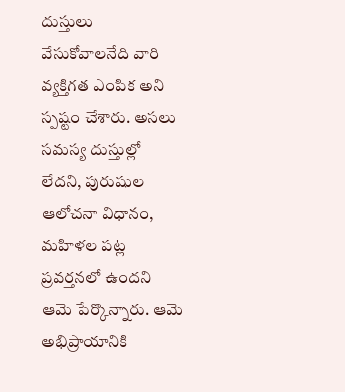దుస్తులు వేసుకోవాలనేది వారి వ్యక్తిగత ఎంపిక అని స్పష్టం చేశారు. అసలు సమస్య దుస్తుల్లో లేదని, పురుషుల ఆలోచనా విధానం, మహిళల పట్ల ప్రవర్తనలో ఉందని ఆమె పేర్కొన్నారు. ఆమె అభిప్రాయానికి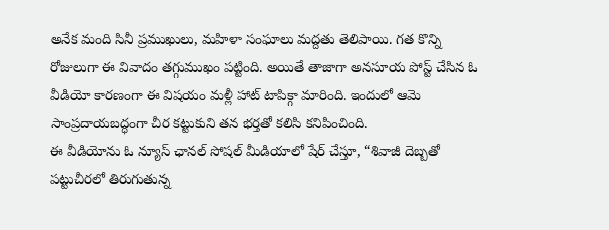అనేక మంది సినీ ప్రముఖులు, మహిళా సంఘాలు మద్దతు తెలిపాయి. గత కొన్ని రోజులుగా ఈ వివాదం తగ్గుముఖం పట్టింది. అయితే తాజాగా అనసూయ పోస్ట్ చేసిన ఓ వీడియో కారణంగా ఈ విషయం మళ్లీ హాట్ టాపిక్గా మారింది. ఇందులో ఆమె సాంప్రదాయబద్ధంగా చీర కట్టుకుని తన భర్తతో కలిసి కనిపించింది.
ఈ వీడియోను ఓ న్యూస్ ఛానల్ సోషల్ మీడియాలో షేర్ చేస్తూ, “శివాజీ దెబ్బతో పట్టుచీరలో తిరుగుతున్న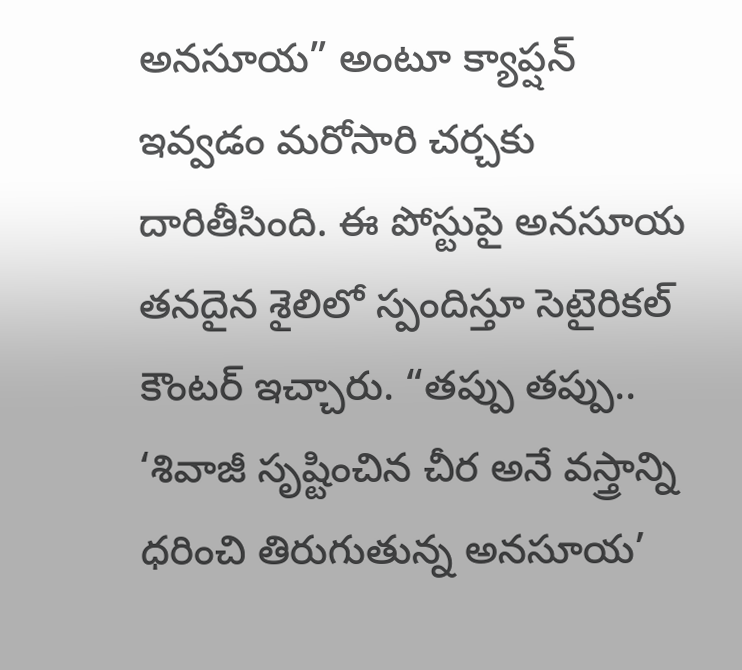అనసూయ” అంటూ క్యాప్షన్ ఇవ్వడం మరోసారి చర్చకు దారితీసింది. ఈ పోస్టుపై అనసూయ తనదైన శైలిలో స్పందిస్తూ సెటైరికల్ కౌంటర్ ఇచ్చారు. “తప్పు తప్పు.. ‘శివాజీ సృష్టించిన చీర అనే వస్త్రాన్ని ధరించి తిరుగుతున్న అనసూయ’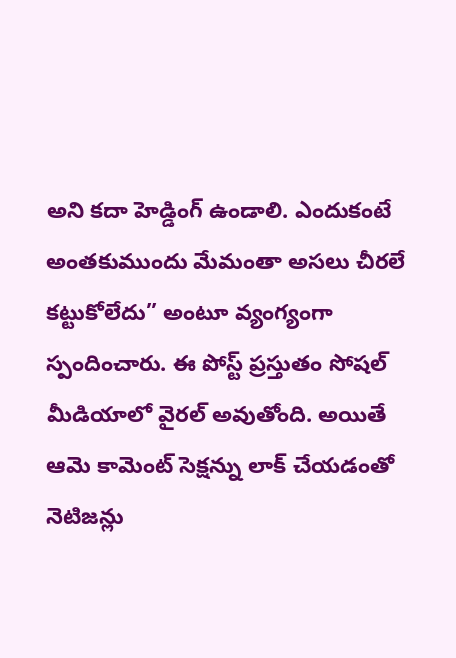అని కదా హెడ్డింగ్ ఉండాలి. ఎందుకంటే అంతకుముందు మేమంతా అసలు చీరలే కట్టుకోలేదు” అంటూ వ్యంగ్యంగా స్పందించారు. ఈ పోస్ట్ ప్రస్తుతం సోషల్ మీడియాలో వైరల్ అవుతోంది. అయితే ఆమె కామెంట్ సెక్షన్ను లాక్ చేయడంతో నెటిజన్లు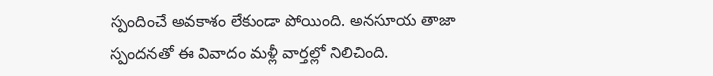స్పందించే అవకాశం లేకుండా పోయింది. అనసూయ తాజా స్పందనతో ఈ వివాదం మళ్లీ వార్తల్లో నిలిచింది.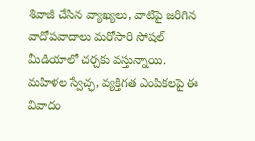శివాజీ చేసిన వ్యాఖ్యలు, వాటిపై జరిగిన వాదోపవాదాలు మరోసారి సోషల్ మీడియాలో చర్చకు వస్తున్నాయి. మహిళల స్వేచ్ఛ, వ్యక్తిగత ఎంపికలపై ఈ వివాదం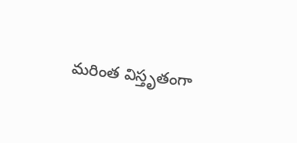మరింత విస్తృతంగా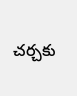చర్చకు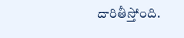దారితీస్తోంది.